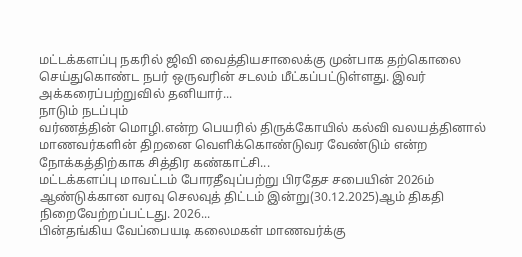மட்டக்களப்பு நகரில் ஜிவி வைத்தியசாலைக்கு முன்பாக தற்கொலை செய்துகொண்ட நபர் ஒருவரின் சடலம் மீட்கப்பட்டுள்ளது. இவர் அக்கரைப்பற்றுவில் தனியார்...
நாடும் நடப்பும்
வர்ணத்தின் மொழி.என்ற பெயரில் திருக்கோயில் கல்வி வலயத்தினால் மாணவர்களின் திறனை வெளிக்கொண்டுவர வேண்டும் என்ற நோக்கத்திற்காக சித்திர கண்காட்சி...
மட்டக்களப்பு மாவட்டம் போரதீவுப்பற்று பிரதேச சபையின் 2026ம் ஆண்டுக்கான வரவு செலவுத் திட்டம் இன்று(30.12.2025)ஆம் திகதி நிறைவேற்றப்பட்டது. 2026...
பின்தங்கிய வேப்பையடி கலைமகள் மாணவர்க்கு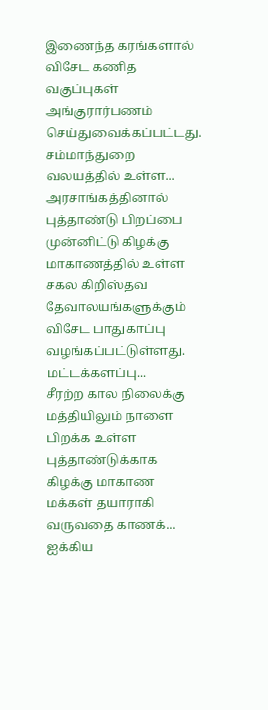இணைந்த கரங்களால் விசேட கணித வகுப்புகள் அங்குரார்பணம் செய்துவைக்கப்பட்டது. சம்மாந்துறை வலயத்தில் உள்ள...
அரசாங்கத்தினால் புத்தாண்டு பிறப்பை முன்னிட்டு கிழக்கு மாகாணத்தில் உள்ள சகல கிறிஸ்தவ தேவாலயங்களுக்கும் விசேட பாதுகாப்பு வழங்கப்பட்டுள்ளது. மட்டக்களப்பு...
சீரற்ற கால நிலைக்கு மத்தியிலும் நாளை பிறக்க உள்ள புத்தாண்டுக்காக கிழக்கு மாகாண மக்கள் தயாராகி வருவதை காணக்...
ஐக்கிய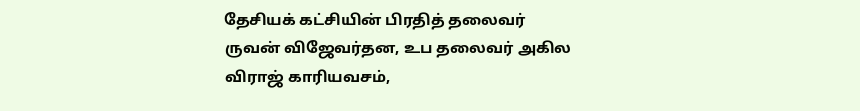தேசியக் கட்சியின் பிரதித் தலைவர் ருவன் விஜேவர்தன, உப தலைவர் அகில விராஜ் காரியவசம்,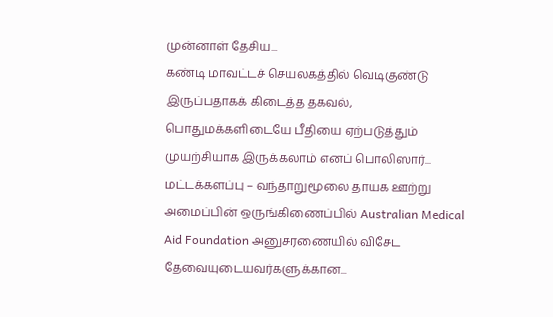முன்னாள் தேசிய...
கண்டி மாவட்டச் செயலகத்தில் வெடிகுண்டு இருப்பதாகக் கிடைத்த தகவல், பொதுமக்களிடையே பீதியை ஏற்படுத்தும் முயற்சியாக இருக்கலாம் எனப் பொலிஸார்...
மட்டக்களப்பு – வந்தாறுமூலை தாயக ஊற்று அமைப்பின் ஒருங்கிணைப்பில் Australian Medical Aid Foundation அனுசரணையில் விசேட தேவையுடையவர்களுக்கான...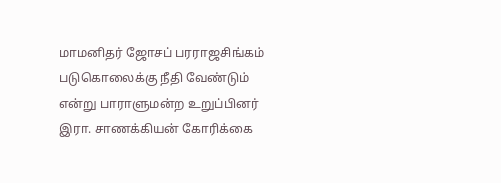மாமனிதர் ஜோசப் பரராஜசிங்கம் படுகொலைக்கு நீதி வேண்டும் என்று பாராளுமன்ற உறுப்பினர் இரா. சாணக்கியன் கோரிக்கை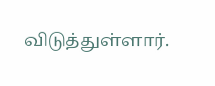விடுத்துள்ளார்.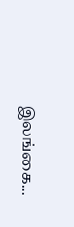இலங்கை...